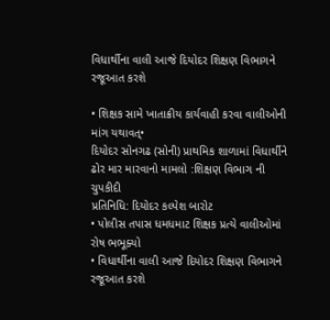વિધાર્થીના વાલી આજે દિયોદર શિક્ષણ વિભાગને રજૂઆત કરશે

• શિક્ષક સામે ખાતાક્રીય કાર્યવાહી કરવા વાલીઓની માંગ યથાવત્•
દિયોદર સોનગઢ (સોની) પ્રાથમિક શાળામાં વિધાર્થીને ઢોર માર મારવાનો મામલો :શિક્ષણ વિભાગ ની ચુપકીદી
પ્રતિનિધિ: દિયોદર કલ્પેશ બારોટ
• પોલીસ તપાસ ધમધમાટ શિક્ષક પ્રત્યે વાલીઓમાં રોષ ભભૂક્યો
• વિધાર્થીના વાલી આજે દિયોદર શિક્ષણ વિભાગને રજૂઆત કરશે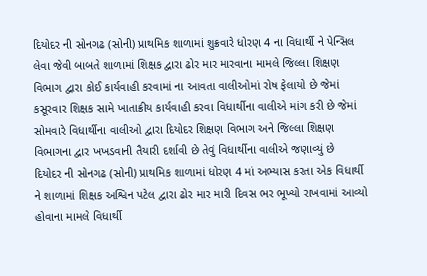દિયોદર ની સોનગઢ (સોની) પ્રાથમિક શાળામાં શુક્રવારે ધોરણ 4 ના વિધાર્થી ને પેન્સિલ લેવા જેવી બાબતે શાળામાં શિક્ષક દ્વારા ઢોર માર મારવાના મામલે જિલ્લા શિક્ષણ વિભાગ દ્વારા કોઈ કાર્યવાહી કરવામાં ના આવતા વાલીઓમાં રોષ ફેલાયો છે જેમાં કસૂરવાર શિક્ષક સામે ખાતાક્રીય કાર્યવાહી કરવા વિધાર્થીના વાલીએ માંગ કરી છે જેમાં સોમવારે વિધાર્થીના વાલીઓ દ્વારા દિયોદર શિક્ષણ વિભાગ અને જિલ્લા શિક્ષણ વિભાગના દ્વાર ખખડવાની તૈયારી દર્શાવી છે તેવું વિધાર્થીના વાલીએ જણાવ્યું છે
દિયોદર ની સોનગઢ (સોની) પ્રાથમિક શાળામાં ધોરણ 4 માં અભ્યાસ કરતા એક વિધાર્થી ને શાળામાં શિક્ષક અશ્વિન પટેલ દ્વારા ઢોર માર મારી દિવસ ભર ભૂખ્યો રાખવામાં આવ્યો હોવાના મામલે વિધાર્થી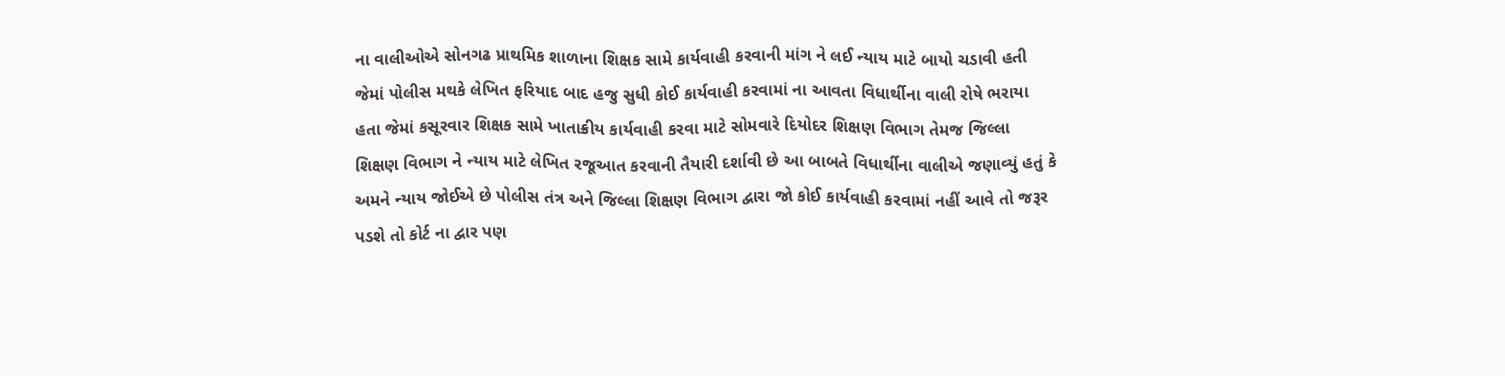ના વાલીઓએ સોનગઢ પ્રાથમિક શાળાના શિક્ષક સામે કાર્યવાહી કરવાની માંગ ને લઈ ન્યાય માટે બાયો ચડાવી હતી જેમાં પોલીસ મથકે લેખિત ફરિયાદ બાદ હજુ સુધી કોઈ કાર્યવાહી કરવામાં ના આવતા વિધાર્થીના વાલી રોષે ભરાયા હતા જેમાં કસૂરવાર શિક્ષક સામે ખાતાક્રીય કાર્યવાહી કરવા માટે સોમવારે દિયોદર શિક્ષણ વિભાગ તેમજ જિલ્લા શિક્ષણ વિભાગ ને ન્યાય માટે લેખિત રજૂઆત કરવાની તૈયારી દર્શાવી છે આ બાબતે વિધાર્થીના વાલીએ જણાવ્યું હતું કે અમને ન્યાય જોઈએ છે પોલીસ તંત્ર અને જિલ્લા શિક્ષણ વિભાગ દ્વારા જો કોઈ કાર્યવાહી કરવામાં નહીં આવે તો જરૂર પડશે તો કોર્ટ ના દ્વાર પણ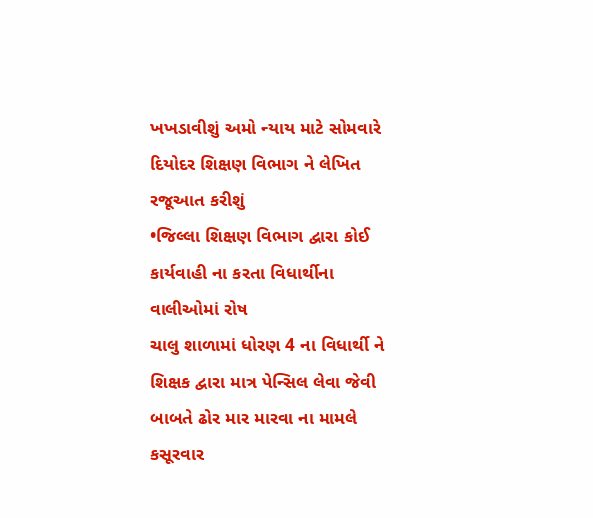ખખડાવીશું અમો ન્યાય માટે સોમવારે દિયોદર શિક્ષણ વિભાગ ને લેખિત રજૂઆત કરીશું
•જિલ્લા શિક્ષણ વિભાગ દ્વારા કોઈ કાર્યવાહી ના કરતા વિધાર્થીના વાલીઓમાં રોષ
ચાલુ શાળામાં ધોરણ 4 ના વિધાર્થી ને શિક્ષક દ્વારા માત્ર પેન્સિલ લેવા જેવી બાબતે ઢોર માર મારવા ના મામલે કસૂરવાર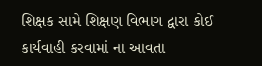શિક્ષક સામે શિક્ષણ વિભાગ દ્વારા કોઈ કાર્યવાહી કરવામાં ના આવતા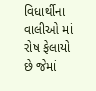વિધાર્થીના વાલીઓ માં રોષ ફેલાયો છે જેમાં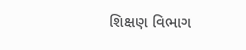શિક્ષણ વિભાગ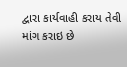દ્વારા કાર્યવાહી કરાય તેવી માંગ કરાઇ છે